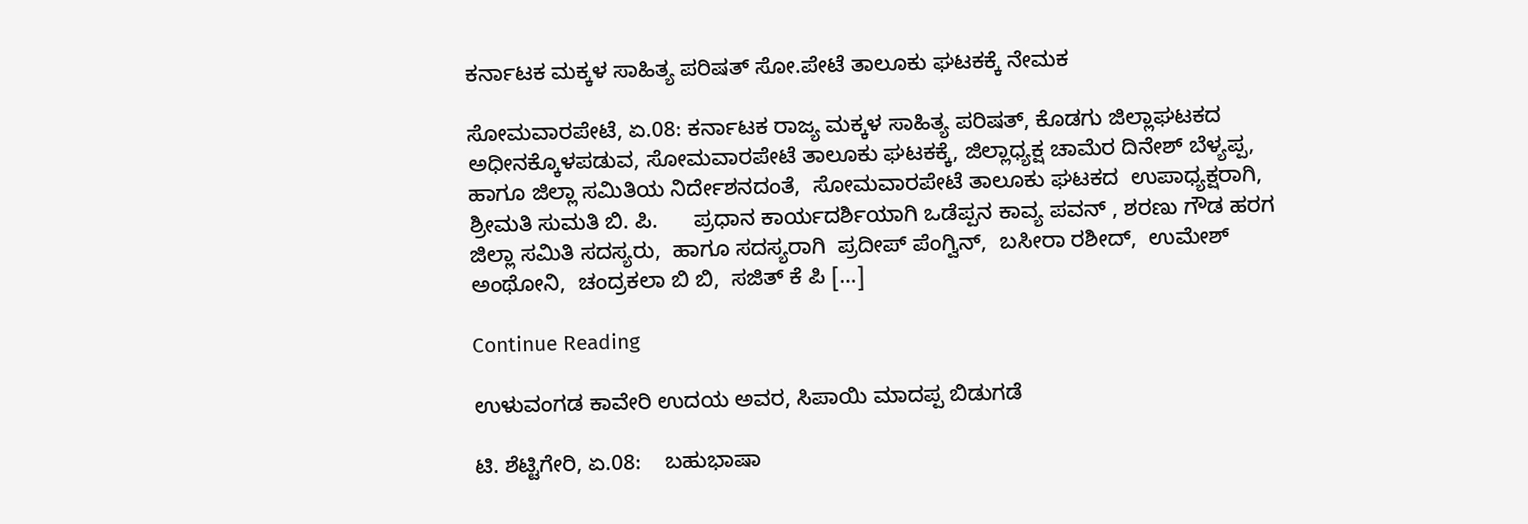ಕರ್ನಾಟಕ ಮಕ್ಕಳ ಸಾಹಿತ್ಯ ಪರಿಷತ್‌ ಸೋ.ಪೇಟೆ ತಾಲೂಕು ಘಟಕಕ್ಕೆ ನೇಮಕ

ಸೋಮವಾರಪೇಟೆ, ಏ.08: ಕರ್ನಾಟಕ ರಾಜ್ಯ ಮಕ್ಕಳ ಸಾಹಿತ್ಯ ಪರಿಷತ್‌, ಕೊಡಗು ಜಿಲ್ಲಾಘಟಕದ ಅಧೀನಕ್ಕೊಳಪಡುವ, ಸೋಮವಾರಪೇಟೆ ತಾಲೂಕು ಘಟಕಕ್ಕೆ, ಜಿಲ್ಲಾಧ್ಯಕ್ಷ ಚಾಮೆರ ದಿನೇಶ್‌ ಬೆಳ್ಯಪ್ಪ, ಹಾಗೂ ಜಿಲ್ಲಾ ಸಮಿತಿಯ ನಿರ್ದೇಶನದಂತೆ,  ಸೋಮವಾರಪೇಟೆ ತಾಲೂಕು ಘಟಕದ  ಉಪಾಧ್ಯಕ್ಷರಾಗಿ, ಶ್ರೀಮತಿ ಸುಮತಿ ಬಿ. ಪಿ.      ಪ್ರಧಾನ ಕಾರ್ಯದರ್ಶಿಯಾಗಿ ಒಡೆಪ್ಪನ ಕಾವ್ಯ ಪವನ್ , ಶರಣು ಗೌಡ ಹರಗ ಜಿಲ್ಲಾ ಸಮಿತಿ ಸದಸ್ಯರು,  ಹಾಗೂ ಸದಸ್ಯರಾಗಿ  ಪ್ರದೀಪ್ ಪೆಂಗ್ವಿನ್,  ಬಸೀರಾ ರಶೀದ್,  ಉಮೇಶ್ ಅಂಥೋನಿ,  ಚಂದ್ರಕಲಾ ಬಿ ಬಿ,  ಸಜಿತ್ ಕೆ ಪಿ […]

Continue Reading

ಉಳುವಂಗಡ ಕಾವೇರಿ ಉದಯ ಅವರ, ಸಿಪಾಯಿ ಮಾದಪ್ಪ ಬಿಡುಗಡೆ

ಟಿ. ಶೆಟ್ಟಿಗೇರಿ, ಏ.08:    ಬಹುಭಾಷಾ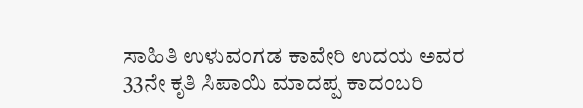ಸಾಹಿತಿ ಉಳುವಂಗಡ ಕಾವೇರಿ ಉದಯ ಅವರ 33ನೇ ಕೃತಿ ಸಿಪಾಯಿ ಮಾದಪ್ಪ ಕಾದಂಬರಿ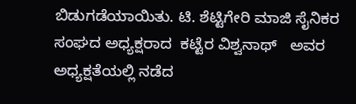ಬಿಡುಗಡೆಯಾಯಿತು. ಟಿ. ಶೆಟ್ಟಿಗೇರಿ ಮಾಜಿ ಸೈನಿಕರ ಸಂಘದ ಅಧ್ಯಕ್ಷರಾದ  ಕಟ್ಟೆರ ವಿಶ್ವನಾಥ್   ಅವರ ಅಧ್ಯಕ್ಷತೆಯಲ್ಲಿ ನಡೆದ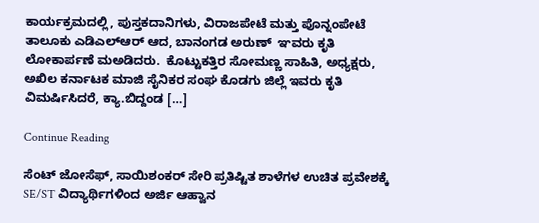ಕಾರ್ಯಕ್ರಮದಲ್ಲಿ, ಪುಸ್ತಕದಾನಿಗಳು, ವಿರಾಜಪೇಟೆ ಮತ್ತು ಪೊನ್ನಂಪೇಟೆ ತಾಲೂಕು ಎಡಿಎಲ್‌ಆರ್ ಆದ, ಬಾನಂಗಡ ಅರುಣ್  ಞವರು ಕೃತಿ ಲೋಕಾರ್ಪಣೆ ಮಅಡಿದರು.  ಕೊಟ್ಟುಕತ್ತಿರ ಸೋಮಣ್ಣ ಸಾಹಿತಿ, ಅಧ್ಯಕ್ಷರು, ಅಖಿಲ ಕರ್ನಾಟಕ ಮಾಜಿ ಸೈನಿಕರ ಸಂಘ ಕೊಡಗು ಜಿಲ್ಲೆ ಇವರು ಕೃತಿ ವಿಮರ್ಷಿಸಿದರೆ, ಕ್ಯಾ.ಬಿದ್ದಂಡ […]

Continue Reading

ಸೆಂಟ್‌ ಜೋಸೆಫ್‌, ಸಾಯಿಶಂಕರ್‌ ಸೇರಿ ಪ್ರತಿಷ್ಟಿತ ಶಾಳೆಗಳ ಉಚಿತ ಪ್ರವೇಶಕ್ಕೆ SE/ST ವಿದ್ಯಾರ್ಥಿಗಳಿಂದ ಅರ್ಜಿ ಆಹ್ವಾನ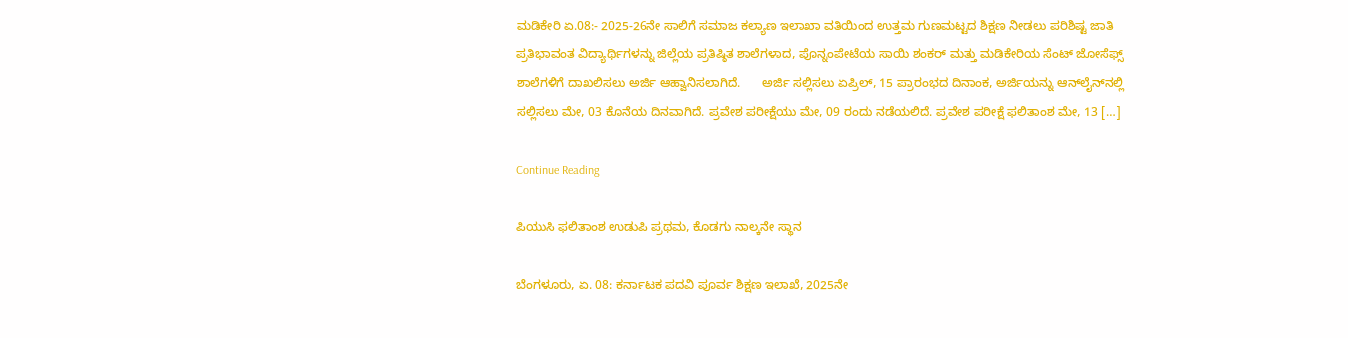ಮಡಿಕೇರಿ ಏ.08:- 2025-26ನೇ ಸಾಲಿಗೆ ಸಮಾಜ ಕಲ್ಯಾಣ ಇಲಾಖಾ ವತಿಯಿಂದ ಉತ್ತಮ ಗುಣಮಟ್ಟದ ಶಿಕ್ಷಣ ನೀಡಲು ಪರಿಶಿಷ್ಟ ಜಾತಿ ಪ್ರತಿಭಾವಂತ ವಿದ್ಯಾರ್ಥಿಗಳನ್ನು ಜಿಲ್ಲೆಯ ಪ್ರತಿಷ್ಠಿತ ಶಾಲೆಗಳಾದ, ಪೊನ್ನಂಪೇಟೆಯ ಸಾಯಿ ಶಂಕರ್‌ ಮತ್ತು ಮಡಿಕೇರಿಯ ಸೆಂಟ್‌ ಜೋಸೆಫ್ಸ್‌ ಶಾಲೆಗಳಿಗೆ ದಾಖಲಿಸಲು ಅರ್ಜಿ ಆಹ್ವಾನಿಸಲಾಗಿದೆ.      ಅರ್ಜಿ ಸಲ್ಲಿಸಲು ಏಪ್ರಿಲ್, 15 ಪ್ರಾರಂಭದ ದಿನಾಂಕ, ಅರ್ಜಿಯನ್ನು ಆನ್‍ಲೈನ್‍ನಲ್ಲಿ ಸಲ್ಲಿಸಲು ಮೇ, 03 ಕೊನೆಯ ದಿನವಾಗಿದೆ. ಪ್ರವೇಶ ಪರೀಕ್ಷೆಯು ಮೇ, 09 ರಂದು ನಡೆಯಲಿದೆ. ಪ್ರವೇಶ ಪರೀಕ್ಷೆ ಫಲಿತಾಂಶ ಮೇ, 13 […]

Continue Reading

ಪಿಯುಸಿ ಫಲಿತಾಂಶ ಉಡುಪಿ ಪ್ರಥಮ, ಕೊಡಗು ನಾಲ್ಕನೇ ಸ್ಥಾನ

ಬೆಂಗಳೂರು, ಏ. 08: ಕರ್ನಾಟಕ ಪದವಿ ಪೂರ್ವ ಶಿಕ್ಷಣ ಇಲಾಖೆ, 2025ನೇ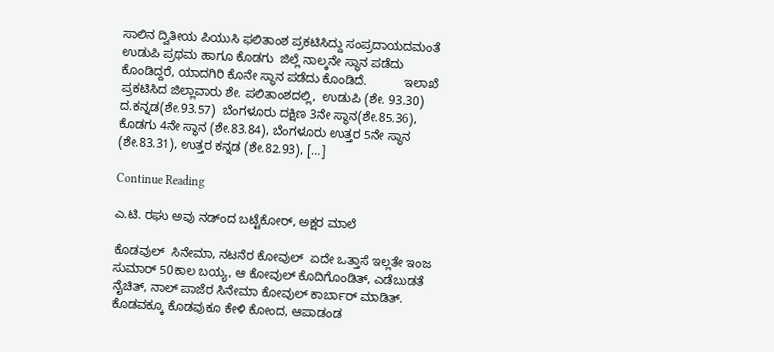ಸಾಲಿನ ದ್ವಿತೀಯ ಪಿಯುಸಿ ಫಲಿತಾಂಶ ಪ್ರಕಟಿಸಿದ್ದು ಸಂಪ್ರದಾಯದಮಂತೆ ಉಡುಪಿ ಪ್ರಥಮ ಹಾಗೂ ಕೊಡಗು  ಜಿಲ್ಲೆ ನಾಲ್ಕನೇ ಸ್ಥಾನ ಪಡೆದು ಕೊಂಡಿದ್ದರೆ, ಯಾದಗಿರಿ ಕೊನೇ ಸ್ಥಾನ ಪಡೆದು ಕೊಂಡಿದೆ.           ಇಲಾಖೆ ಪ್ರಕಟಿಸಿದ ಜಿಲ್ಲಾವಾರು ಶೇ. ಪಲಿತಾಂಶದಲ್ಲಿ,  ಉಡುಪಿ (ಶೇ. 93.30) ದ.ಕನ್ನಡ(ಶೇ.93.57)  ಬೆಂಗಳೂರು ದಕ್ಷಿಣ 3ನೇ ಸ್ಥಾನ(ಶೇ.85.36), ಕೊಡಗು 4ನೇ ಸ್ಥಾನ (ಶೇ.83.84), ಬೆಂಗಳೂರು ಉತ್ತರ 5ನೇ ಸ್ಥಾನ (ಶೇ.83.31), ಉತ್ತರ ಕನ್ನಡ (ಶೇ.82.93), […]

Continue Reading

ಎ.ಟಿ. ರಘು ಅವು ನಡ್ಂದ ಬಟ್ಟೆಕೋರ್‌, ಅಕ್ಷರ ಮಾಲೆ

ಕೊಡವುಲ್‌  ಸಿನೇಮಾ, ನಟನೆರ ಕೋವುಲ್‌  ಏದೇ ಒತ್ತಾಸೆ ಇಲ್ಲತೇ ಇಂಜ ಸುಮಾರ್‌ 50ಕಾಲ ಬಯ್ಯ, ಆ ಕೋವುಲ್‌ ಕೊದಿಗೊಂಡಿತ್‌, ಎಡೆಬುಡತೆ ನೈಚಿತ್, ನಾಲ್‌ ಪಾಜೆರ ಸಿನೇಮಾ ಕೋವುಲ್‌ ಕಾರ್ಬಾರ್‌ ಮಾಡಿತ್. ಕೊಡವಕ್ಕೂ ಕೊಡವುಕೂ ಕೇಳಿ ಕೋಂದ, ಆಪಾಡಂಡ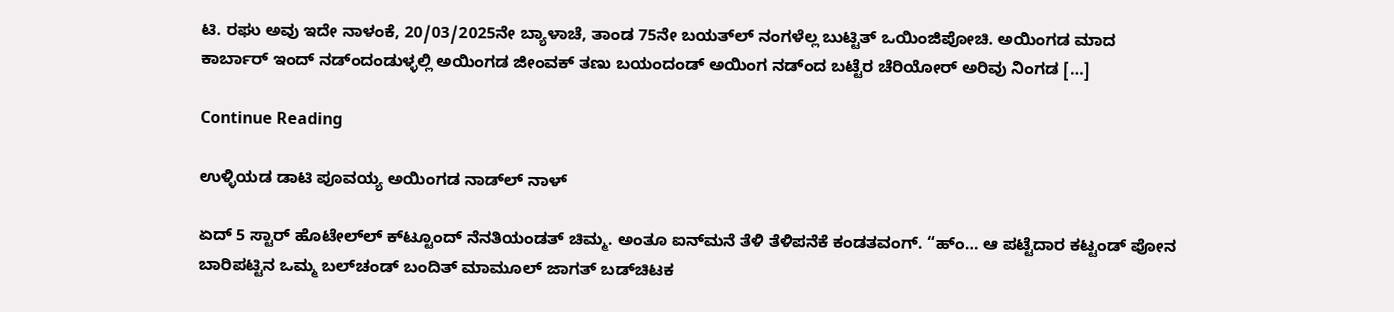ಟಿ. ರಘು ಅವು ಇದೇ ನಾಳಂಕೆ, 20/03/2025ನೇ ಬ್ಯಾಳಾಚೆ, ತಾಂಡ 75ನೇ ಬಯತ್‌ಲ್‌ ನಂಗಳೆಲ್ಲ ಬುಟ್ಟಿತ್‌ ಒಯಿಂಜಿಪೋಚಿ. ಅಯಿಂಗಡ ಮಾದ ಕಾರ್ಬಾರ್‌ ಇಂದ್‌ ನಡ್ಂದಂಡುಳ್ಳಲ್ಲಿ ಅಯಿಂಗಡ ಜೀಂವಕ್‌ ತಣು ಬಯಂದಂಡ್‌ ಅಯಿಂಗ ನಡ್ಂದ ಬಟ್ಟೆರ ಚೆರಿಯೋರ್‌ ಅರಿವು ನಿಂಗಡ […]

Continue Reading

ಉಳ್ಳಿಯಡ ಡಾಟಿ ಪೂವಯ್ಯ ಅಯಿಂಗಡ ನಾಡ್‌ಲ್‌ ನಾಳ್‌

ಏದ್ 5 ಸ್ಟಾರ್ ಹೊಟೇಲ್‌ಲ್ ಕ್‌‌ಟ್ಟೂಂದ್ ನೆನತಿಯಂಡತ್ ಚಿಮ್ಮ. ಅಂತೂ ಐನ್‌‌ಮನೆ ತೆಳಿ ತೆಳಿಪನೆಕೆ ಕಂಡತವಂಗ್. “ಹ್ಂ… ಆ ಪಟ್ಟೆದಾರ ಕಟ್ಟಂಡ್ ಪೋನ ಬಾರಿಪಟ್ಟಿನ ಒಮ್ಮ ಬಲ್‌‌ಚಂಡ್ ಬಂದಿತ್ ಮಾಮೂಲ್ ಜಾಗತ್ ಬಡ್‌‌ಚಿಟಕ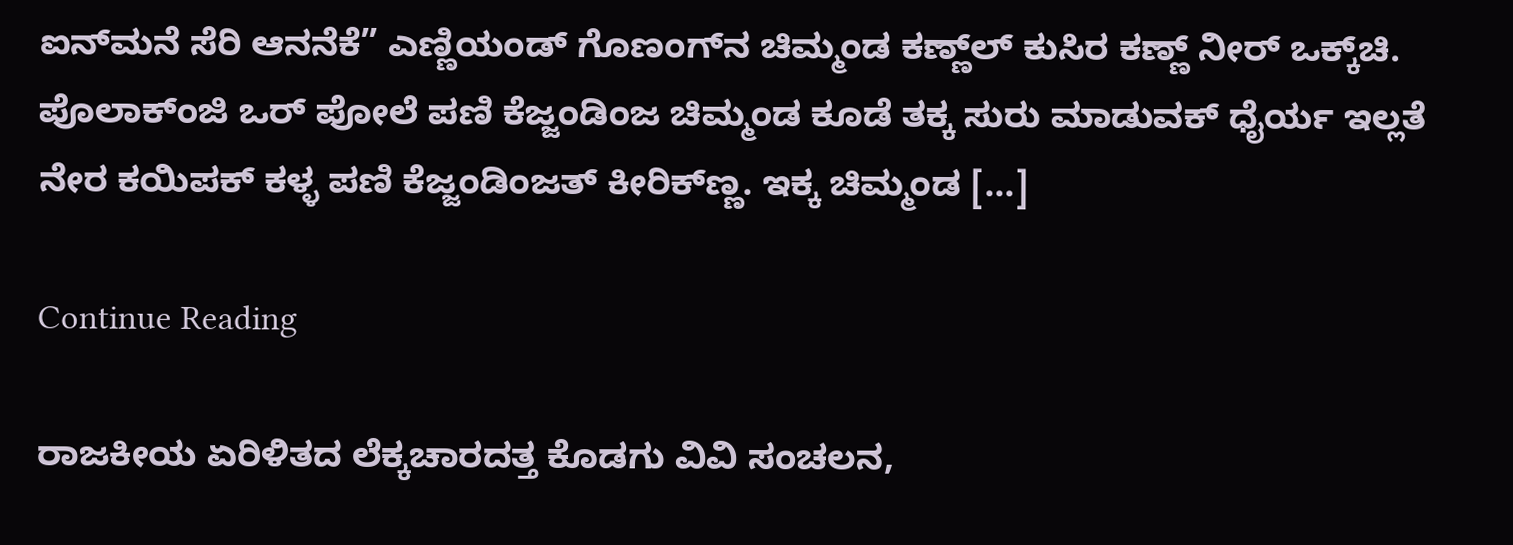ಐನ್‌ಮನೆ ಸೆರಿ ಆನನೆಕೆ” ಎಣ್ಣಿಯಂಡ್ ಗೊಣಂಗ್‌ನ ಚಿಮ್ಮಂಡ ಕಣ್ಣ್‌ಲ್ ಕುಸಿರ ಕಣ್ಣ್ ನೀರ್ ಒಕ್ಕ್‌ಚಿ. ಪೊಲಾಕ್ಂಜಿ ಒರ್ ಪೋಲೆ ಪಣಿ ಕೆಜ್ಜಂಡಿಂಜ ಚಿಮ್ಮಂಡ ಕೂಡೆ ತಕ್ಕ ಸುರು ಮಾಡುವಕ್ ಧೈರ್ಯ ಇಲ್ಲತೆ ನೇರ ಕಯಿಪಕ್ ಕಳ್ಳ ಪಣಿ ಕೆಜ್ಜಂಡಿಂಜತ್ ಕೀರಿಕ್‌ಣ್ಣ. ಇಕ್ಕ ಚಿಮ್ಮಂಡ […]

Continue Reading

ರಾಜಕೀಯ ಏರಿಳಿತದ ಲೆಕ್ಕಚಾರದತ್ತ ಕೊಡಗು ವಿವಿ ಸಂಚಲನ,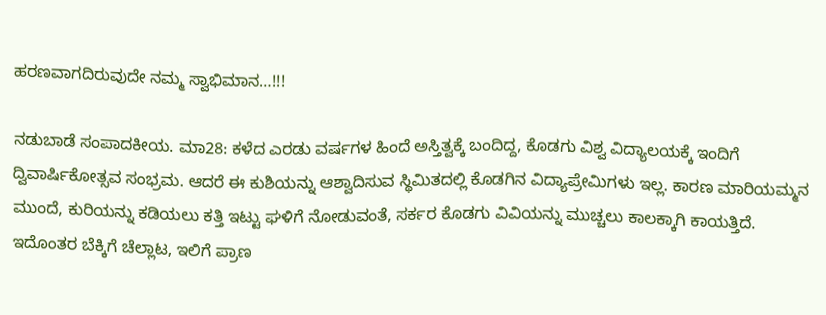ಹರಣವಾಗದಿರುವುದೇ ನಮ್ಮ ಸ್ವಾಭಿಮಾನ…!!!

ನಡುಬಾಡೆ ಸಂಪಾದಕೀಯ. ಮಾ28: ಕಳೆದ ಎರಡು ವರ್ಷಗಳ ಹಿಂದೆ ಅಸ್ತಿತ್ವಕ್ಕೆ ಬಂದಿದ್ದ, ಕೊಡಗು ವಿಶ್ವ ವಿದ್ಯಾಲಯಕ್ಕೆ ಇಂದಿಗೆ ದ್ವಿವಾರ್ಷಿಕೋತ್ಸವ ಸಂಭ್ರಮ. ಆದರೆ ಈ ಕುಶಿಯನ್ನು ಆಶ್ವಾದಿಸುವ ಸ್ಥಿಮಿತದಲ್ಲಿ ಕೊಡಗಿನ ವಿದ್ಯಾಪ್ರೇಮಿಗಳು ಇಲ್ಲ. ಕಾರಣ ಮಾರಿಯಮ್ಮನ ಮುಂದೆ, ಕುರಿಯನ್ನು ಕಡಿಯಲು ಕತ್ತಿ ಇಟ್ಟು ಘಳಿಗೆ ನೋಡುವಂತೆ, ಸರ್ಕರ ಕೊಡಗು ವಿವಿಯನ್ನು ಮುಚ್ಚಲು ಕಾಲಕ್ಕಾಗಿ ಕಾಯತ್ತಿದೆ. ಇದೊಂತರ ಬೆಕ್ಕಿಗೆ ಚೆಲ್ಲಾಟ, ಇಲಿಗೆ ಪ್ರಾಣ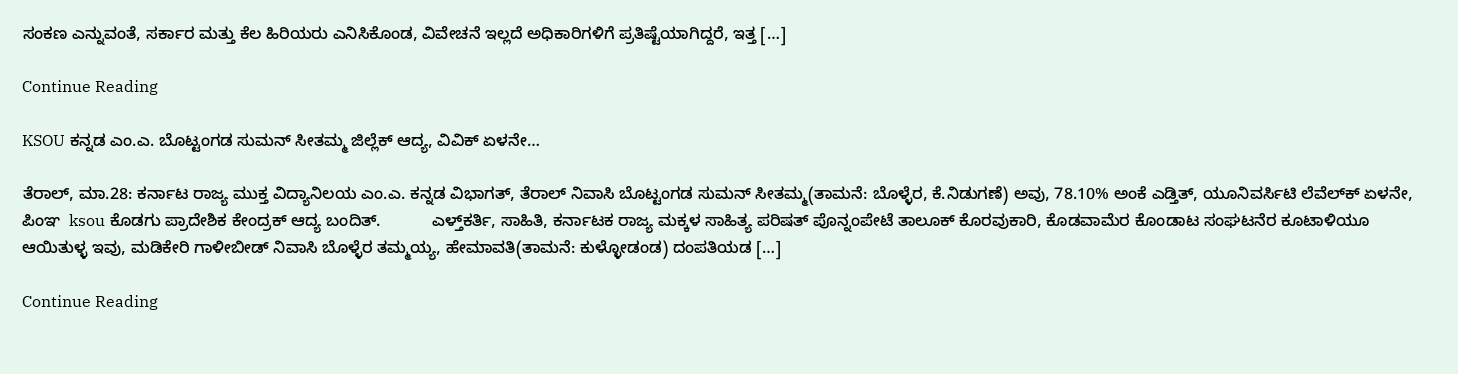ಸಂಕಣ ಎನ್ನುವಂತೆ, ಸರ್ಕಾರ ಮತ್ತು ಕೆಲ ಹಿರಿಯರು ಎನಿಸಿಕೊಂಡ, ವಿವೇಚನೆ ಇಲ್ಲದೆ ಅಧಿಕಾರಿಗಳಿಗೆ ಪ್ರತಿಷ್ಟೆಯಾಗಿದ್ದರೆ, ಇತ್ತ […]

Continue Reading

KSOU ಕನ್ನಡ ಎಂ.ಎ. ಬೊಟ್ಟಂಗಡ ಸುಮನ್‌ ಸೀತಮ್ಮ ಜಿಲ್ಲೆಕ್‌ ಆದ್ಯ, ವಿವಿಕ್‌ ಏಳನೇ…

ತೆರಾಲ್‌, ಮಾ.28: ಕರ್ನಾಟ ರಾಜ್ಯ ಮುಕ್ತ ವಿದ್ಯಾನಿಲಯ ಎಂ.ಎ. ಕನ್ನಡ ವಿಭಾಗತ್‌, ತೆರಾಲ್‌ ನಿವಾಸಿ ಬೊಟ್ಟಂಗಡ ಸುಮನ್‌ ಸೀತಮ್ಮ(ತಾಮನೆ: ಬೊಳ್ಳೆರ, ಕೆ.ನಿಡುಗಣೆ) ಅವು, 78.10% ಅಂಕೆ ಎಡ್ತಿತ್‌, ಯೂನಿವರ್ಸಿಟಿ ಲೆವೆಲ್‌ಕ್‌ ಏಳನೇ, ಪಿಂಞ  ksou ಕೊಡಗು ಪ್ರಾದೇಶಿಕ ಕೇಂದ್ರಕ್‌ ಆದ್ಯ ಬಂದಿತ್.           ಎಳ್ತ್‌ಕರ್ತಿ, ಸಾಹಿತಿ, ಕರ್ನಾಟಕ ರಾಜ್ಯ ಮಕ್ಕಳ ಸಾಹಿತ್ಯ ಪರಿಷತ್‌ ಪೊನ್ನಂಪೇಟೆ ತಾಲೂಕ್‌ ಕೊರವುಕಾರಿ, ಕೊಡವಾಮೆರ ಕೊಂಡಾಟ ಸಂಘಟನೆರ ಕೂಟಾಳಿಯೂ ಆಯಿತುಳ್ಳ ಇವು, ಮಡಿಕೇರಿ ಗಾಳೀಬೀಡ್‌ ನಿವಾಸಿ ಬೊಳ್ಳೆರ ತಮ್ಮಯ್ಯ, ಹೇಮಾವತಿ(ತಾಮನೆ: ಕುಳ್ಳೋಡಂಡ) ದಂಪತಿಯಡ […]

Continue Reading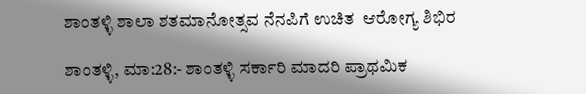ಶಾಂತಳ್ಳಿ ಶಾಲಾ ಶತಮಾನೋತ್ಸವ ನೆನಪಿಗೆ ಉಚಿತ  ಆರೋಗ್ಯ ಶಿಭಿರ

ಶಾಂತಳ್ಳಿ, ಮಾ:28:- ಶಾಂತಳ್ಳಿ ಸರ್ಕಾರಿ ಮಾದರಿ ಪ್ರಾಥಮಿಕ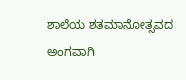ಶಾಲೆಯ ಶತಮಾನೋತ್ಸವದ ಅಂಗವಾಗಿ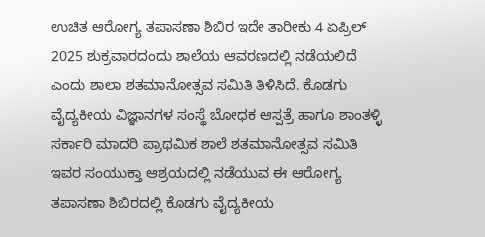ಉಚಿತ ಆರೋಗ್ಯ ತಪಾಸಣಾ ಶಿಬಿರ ಇದೇ ತಾರೀಕು 4 ಏಪ್ರಿಲ್ 2025 ಶುಕ್ರವಾರದಂದು ಶಾಲೆಯ ಆವರಣದಲ್ಲಿ ನಡೆಯಲಿದೆ ಎಂದು ಶಾಲಾ ಶತಮಾನೋತ್ಸವ ಸಮಿತಿ ತಿಳಿಸಿದೆ. ಕೊಡಗು ವೈದ್ಯಕೀಯ ವಿಜ್ಞಾನಗಳ ಸಂಸ್ಥೆ ಬೋಧಕ ಆಸ್ಪತ್ರೆ ಹಾಗೂ ಶಾಂತಳ್ಳಿ ಸರ್ಕಾರಿ ಮಾದರಿ ಪ್ರಾಥಮಿಕ ಶಾಲೆ ಶತಮಾನೋತ್ಸವ ಸಮಿತಿ ಇವರ ಸಂಯುಕ್ತಾ ಆಶ್ರಯದಲ್ಲಿ ನಡೆಯುವ ಈ ಆರೋಗ್ಯ ತಪಾಸಣಾ ಶಿಬಿರದಲ್ಲಿ ಕೊಡಗು ವೈದ್ಯಕೀಯ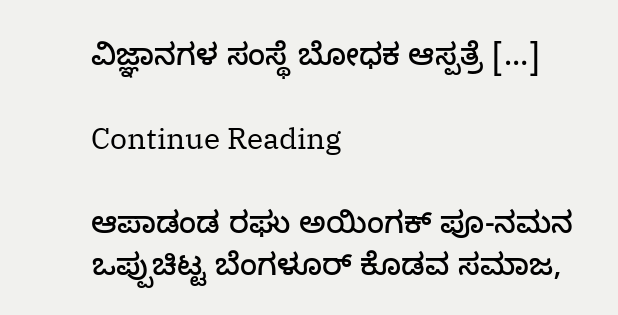ವಿಜ್ಞಾನಗಳ ಸಂಸ್ಥೆ ಬೋಧಕ ಆಸ್ಪತ್ರೆ […]

Continue Reading

ಆಪಾಡಂಡ ರಘು ಅಯಿಂಗಕ್‌ ಪೂ-ನಮನ ಒಪ್ಪುಚಿಟ್ಟ ಬೆಂಗಳೂರ್‌ ಕೊಡವ ಸಮಾಜ,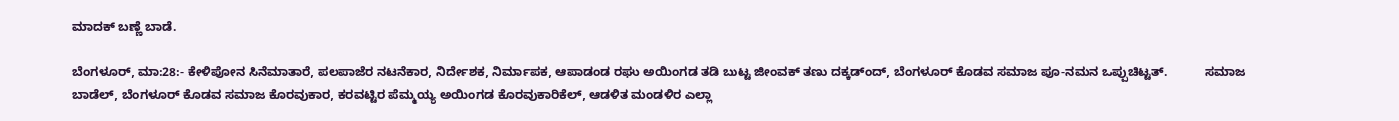ಮಾದಕ್‌ ಬಣ್ಣೆ ಬಾಡೆ.

ಬೆಂಗಳೂರ್‌, ಮಾ:28:- ಕೇಳಿಪೋನ ಸಿನೆಮಾತಾರೆ, ಪಲಪಾಜೆರ ನಟನೆಕಾರ, ನಿರ್ದೇಶಕ, ನಿರ್ಮಾಪಕ, ಆಪಾಡಂಡ ರಘು ಅಯಿಂಗಡ ತಡಿ ಬುಟ್ಟ ಜೀಂವಕ್‌ ತಣು ದಕ್ಕಡ್ಂದ್‌, ಬೆಂಗಳೂರ್‌ ಕೊಡವ ಸಮಾಜ ಪೂ-ನಮನ ಒಪ್ಪುಚಿಟ್ಟತ್.           ಸಮಾಜ ಬಾಡೆಲ್, ಬೆಂಗಳೂರ್‌ ಕೊಡವ ಸಮಾಜ ಕೊರವುಕಾರ, ಕರವಟ್ಟಿರ ಪೆಮ್ಮಯ್ಯ ಅಯಿಂಗಡ ಕೊರವುಕಾರಿಕೆಲ್‌, ಆಡಳಿತ ಮಂಡಳಿರ ಎಲ್ಲಾ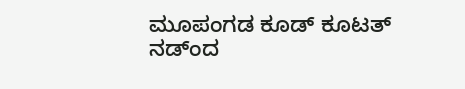ಮೂಪಂಗಡ ಕೂಡ್‌ ಕೂಟತ್‌ ನಡ್ಂದ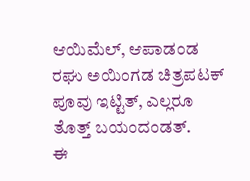ಆಯಿಮೆಲ್‌, ಆಪಾಡಂಡ ರಘು ಅಯಿಂಗಡ ಚಿತ್ರಪಟಕ್‌ ಪೂವು ಇಟ್ಟಿತ್‌, ಎಲ್ಲರೂ ತೊತ್ತ್‌ ಬಯಂದಂಡತ್.            ಈ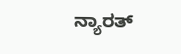ನ್ಯಾರತ್‌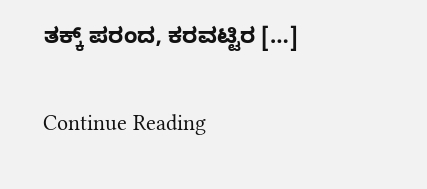ತಕ್ಕ್‌ ಪರಂದ, ಕರವಟ್ಟಿರ […]

Continue Reading